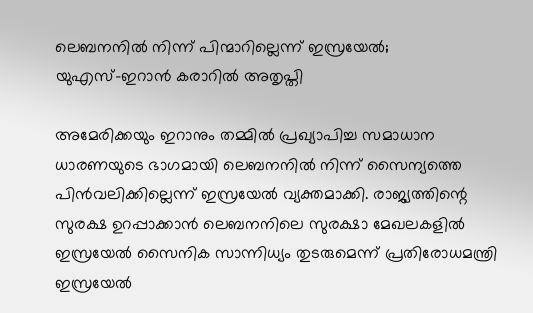ലെബനനിൽ നിന്ന് പിന്മാറില്ലെന്ന് ഇസ്രയേൽ; യുഎസ്–ഇറാൻ കരാറിൽ അതൃപ്തി

അമേരിക്കയും ഇറാനും തമ്മിൽ പ്രഖ്യാപിച്ച സമാധാന ധാരണയുടെ ഭാഗമായി ലെബനനിൽ നിന്ന് സൈന്യത്തെ പിൻവലിക്കില്ലെന്ന് ഇസ്രയേൽ വ്യക്തമാക്കി. രാജ്യത്തിന്റെ സുരക്ഷ ഉറപ്പാക്കാൻ ലെബനനിലെ സുരക്ഷാ മേഖലകളിൽ ഇസ്രയേൽ സൈനിക സാന്നിധ്യം തുടരുമെന്ന് പ്രതിരോധമന്ത്രി ഇസ്രയേൽ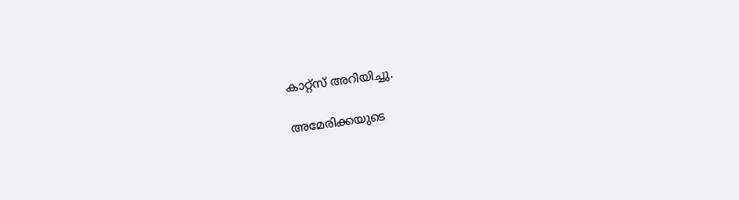കാറ്റ്സ് അറിയിച്ചു.

അമേരിക്കയുടെ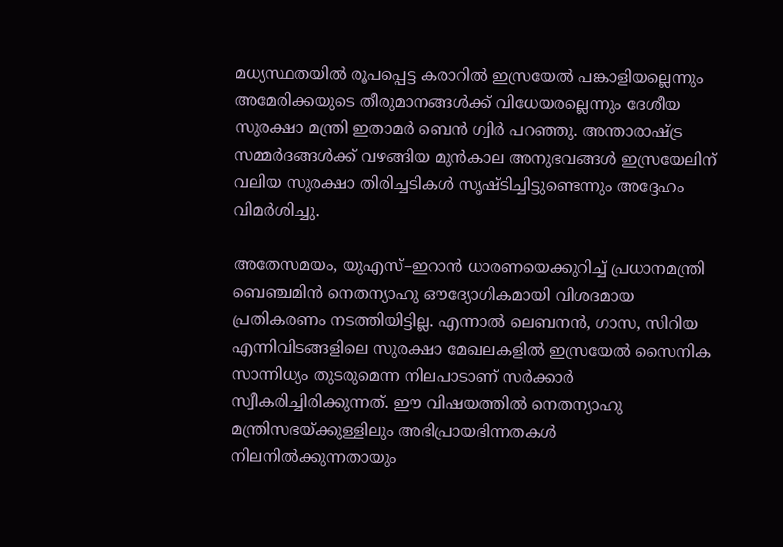മധ്യസ്ഥതയിൽ രൂപപ്പെട്ട കരാറിൽ ഇസ്രയേൽ പങ്കാളിയല്ലെന്നും അമേരിക്കയുടെ തീരുമാനങ്ങൾക്ക് വിധേയരല്ലെന്നും ദേശീയ സുരക്ഷാ മന്ത്രി ഇതാമർ ബെൻ ഗ്വിർ പറഞ്ഞു. അന്താരാഷ്ട്ര സമ്മർദങ്ങൾക്ക് വഴങ്ങിയ മുൻകാല അനുഭവങ്ങൾ ഇസ്രയേലിന് വലിയ സുരക്ഷാ തിരിച്ചടികൾ സൃഷ്ടിച്ചിട്ടുണ്ടെന്നും അദ്ദേഹം വിമർശിച്ചു.

അതേസമയം, യുഎസ്–ഇറാൻ ധാരണയെക്കുറിച്ച് പ്രധാനമന്ത്രി ബെഞ്ചമിൻ നെതന്യാഹു ഔദ്യോഗികമായി വിശദമായ പ്രതികരണം നടത്തിയിട്ടില്ല. എന്നാൽ ലെബനൻ, ഗാസ, സിറിയ എന്നിവിടങ്ങളിലെ സുരക്ഷാ മേഖലകളിൽ ഇസ്രയേൽ സൈനിക സാന്നിധ്യം തുടരുമെന്ന നിലപാടാണ് സർക്കാർ സ്വീകരിച്ചിരിക്കുന്നത്. ഈ വിഷയത്തിൽ നെതന്യാഹു മന്ത്രിസഭയ്ക്കുള്ളിലും അഭിപ്രായഭിന്നതകൾ നിലനിൽക്കുന്നതായും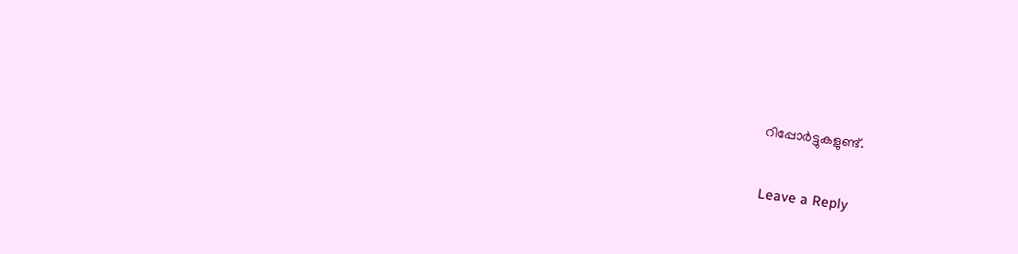റിപ്പോർട്ടുകളുണ്ട്.

Leave a Reply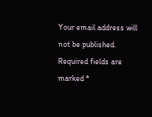Your email address will not be published. Required fields are marked *